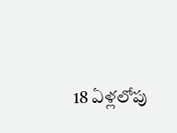18 ఏళ్లలోపు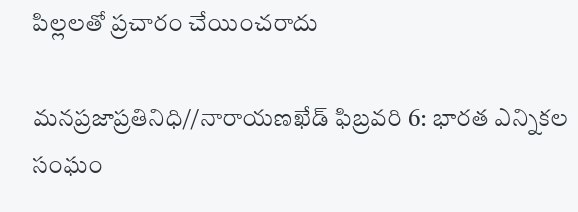పిల్లలతో ప్రచారం చేయించరాదు

మనప్రజాప్రతినిధి//నారాయణఖేడ్ ఫిబ్రవరి 6: భారత ఎన్నికల సంఘం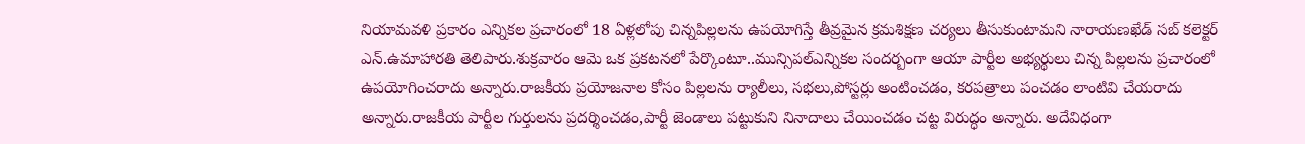నియామవళి ప్రకారం ఎన్నికల ప్రచారంలో 18 ఏళ్లలోపు చిన్నపిల్లలను ఉపయోగిస్తే తీవ్రమైన క్రమశిక్షణ చర్యలు తీసుకుంటామని నారాయణఖేడ్ సబ్ కలెక్టర్ ఎన్.ఉమాహారతి తెలిపారు.శుక్రవారం ఆమె ఒక ప్రకటనలో పేర్కొంటూ..మున్సిపల్ఎన్నికల సందర్బంగా ఆయా పార్టీల అభ్యర్థులు చిన్న పిల్లలను ప్రచారంలో ఉపయోగించరాదు అన్నారు.రాజకీయ ప్రయోజనాల కోసం పిల్లలను ర్యాలీలు, సభలు,పోస్టర్లు అంటించడం, కరపత్రాలు పంచడం లాంటివి చేయరాదు అన్నారు.రాజకీయ పార్టీల గుర్తులను ప్రదర్శించడం,పార్టీ జెండాలు పట్టుకుని నినాదాలు చేయించడం చట్ట విరుద్ధం అన్నారు. అదేవిధంగా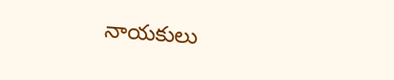నాయకులు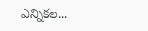ఎన్నికల...